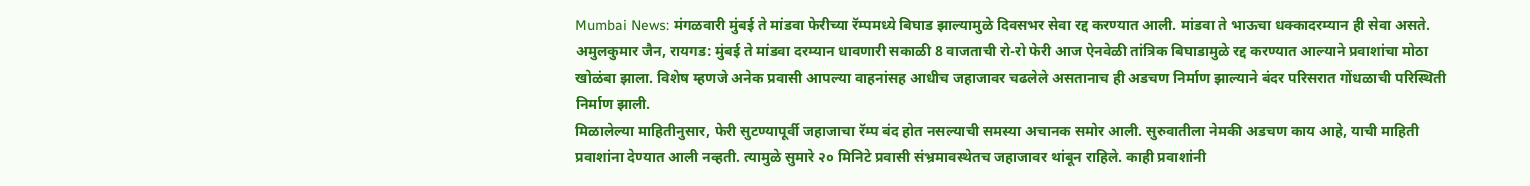Mumbai News: मंगळवारी मुंबई ते मांडवा फेरीच्या रॅम्पमध्ये बिघाड झाल्यामुळे दिवसभर सेवा रद्द करण्यात आली. मांडवा ते भाऊचा धक्कादरम्यान ही सेवा असते.
अमुलकुमार जैन, रायगड: मुंबई ते मांडवा दरम्यान धावणारी सकाळी 8 वाजताची रो-रो फेरी आज ऐनवेळी तांत्रिक बिघाडामुळे रद्द करण्यात आल्याने प्रवाशांचा मोठा खोळंबा झाला. विशेष म्हणजे अनेक प्रवासी आपल्या वाहनांसह आधीच जहाजावर चढलेले असतानाच ही अडचण निर्माण झाल्याने बंदर परिसरात गोंधळाची परिस्थिती निर्माण झाली.
मिळालेल्या माहितीनुसार, फेरी सुटण्यापूर्वी जहाजाचा रॅम्प बंद होत नसल्याची समस्या अचानक समोर आली. सुरुवातीला नेमकी अडचण काय आहे, याची माहिती प्रवाशांना देण्यात आली नव्हती. त्यामुळे सुमारे २० मिनिटे प्रवासी संभ्रमावस्थेतच जहाजावर थांबून राहिले. काही प्रवाशांनी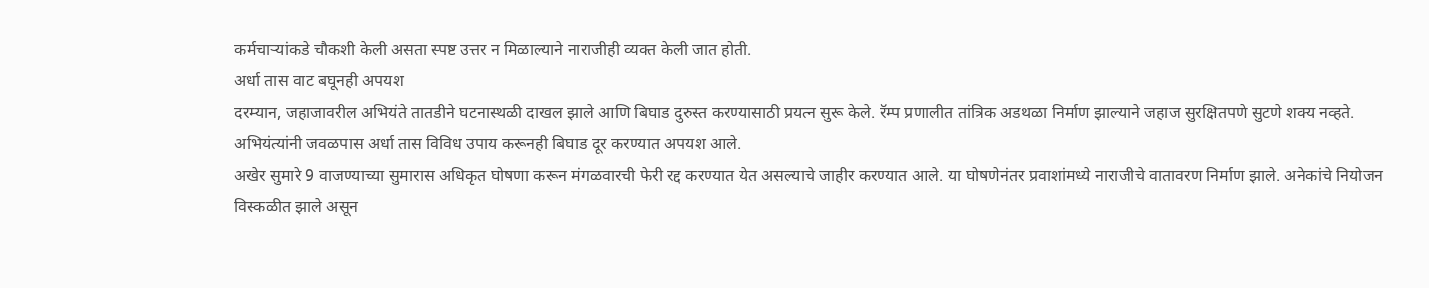कर्मचाऱ्यांकडे चौकशी केली असता स्पष्ट उत्तर न मिळाल्याने नाराजीही व्यक्त केली जात होती.
अर्धा तास वाट बघूनही अपयश
दरम्यान, जहाजावरील अभियंते तातडीने घटनास्थळी दाखल झाले आणि बिघाड दुरुस्त करण्यासाठी प्रयत्न सुरू केले. रॅम्प प्रणालीत तांत्रिक अडथळा निर्माण झाल्याने जहाज सुरक्षितपणे सुटणे शक्य नव्हते. अभियंत्यांनी जवळपास अर्धा तास विविध उपाय करूनही बिघाड दूर करण्यात अपयश आले.
अखेर सुमारे 9 वाजण्याच्या सुमारास अधिकृत घोषणा करून मंगळवारची फेरी रद्द करण्यात येत असल्याचे जाहीर करण्यात आले. या घोषणेनंतर प्रवाशांमध्ये नाराजीचे वातावरण निर्माण झाले. अनेकांचे नियोजन विस्कळीत झाले असून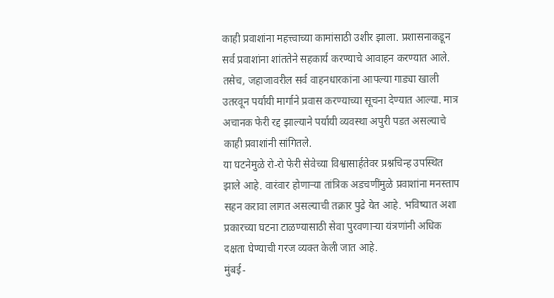काही प्रवाशांना महत्त्वाच्या कामांसाठी उशीर झाला. प्रशासनाकडून सर्व प्रवाशांना शांततेने सहकार्य करण्याचे आवाहन करण्यात आले. तसेच, जहाजावरील सर्व वाहनधारकांना आपल्या गाड्या खाली उतरवून पर्यायी मार्गाने प्रवास करण्याच्या सूचना देण्यात आल्या. मात्र अचानक फेरी रद्द झाल्याने पर्यायी व्यवस्था अपुरी पडत असल्याचे काही प्रवाशांनी सांगितले.
या घटनेमुळे रो-रो फेरी सेवेच्या विश्वासार्हतेवर प्रश्नचिन्ह उपस्थित झाले आहे. वारंवार होणाऱ्या तांत्रिक अडचणींमुळे प्रवाशांना मनस्ताप सहन करावा लागत असल्याची तक्रार पुढे येत आहे. भविष्यात अशा प्रकारच्या घटना टाळण्यासाठी सेवा पुरवणाऱ्या यंत्रणांनी अधिक दक्षता घेण्याची गरज व्यक्त केली जात आहे.
मुंबई-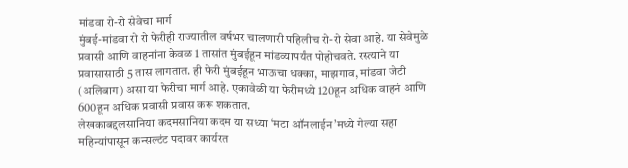मांडवा रो-रो सेवेचा मार्ग
मुंबई-मांडवा रो रो फेरीही राज्यातील वर्षभर चालणारी पहिलीच रो-रो सेवा आहे. या सेवेमुळे प्रवासी आणि वाहनांना केवळ 1 तासांत मुंबईहून मांडव्यापर्यंत पोहोचवते. रस्त्याने या प्रवासासाठी 5 तास लागतात. ही फेरी मुंबईहून भाऊचा धक्का, माझगाव, मांडवा जेटी (अलिबाग) असा या फेरीचा मार्ग आहे. एकावेळी या फेरीमध्ये 120हून अधिक वाहनं आणि 600हून अधिक प्रवासी प्रवास करू शकतात.
लेखकाबद्दलसानिया कदमसानिया कदम या सध्या ‘मटा ऑनलाईन’मध्ये गेल्या सहा महिन्यांपासून कन्सल्टंट पदावर कार्यरत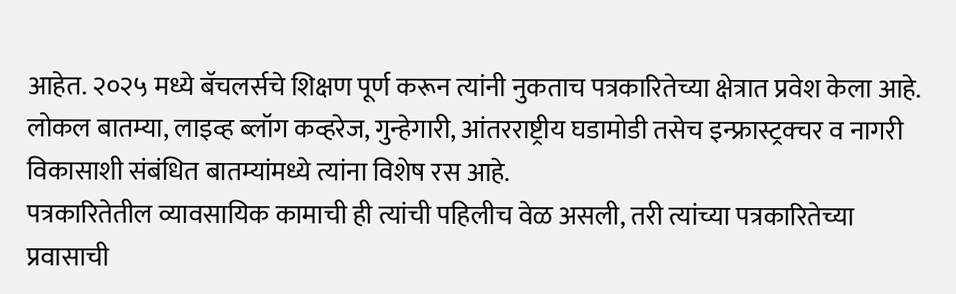आहेत. २०२५ मध्ये बॅचलर्सचे शिक्षण पूर्ण करून त्यांनी नुकताच पत्रकारितेच्या क्षेत्रात प्रवेश केला आहे. लोकल बातम्या, लाइव्ह ब्लॉग कव्हरेज, गुन्हेगारी, आंतरराष्ट्रीय घडामोडी तसेच इन्फ्रास्ट्रक्चर व नागरी विकासाशी संबंधित बातम्यांमध्ये त्यांना विशेष रस आहे.
पत्रकारितेतील व्यावसायिक कामाची ही त्यांची पहिलीच वेळ असली, तरी त्यांच्या पत्रकारितेच्या प्रवासाची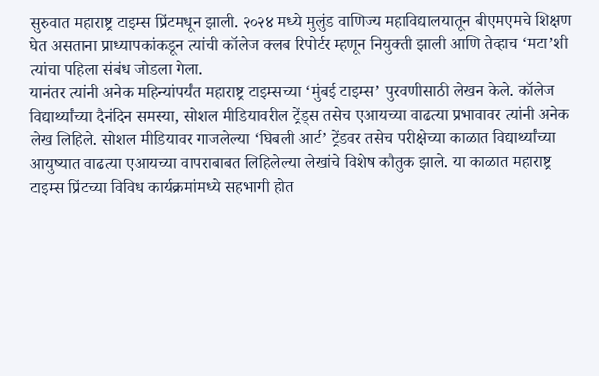सुरुवात महाराष्ट्र टाइम्स प्रिंटमधून झाली. २०२४ मध्ये मुलुंड वाणिज्य महाविद्यालयातून बीएमएमचे शिक्षण घेत असताना प्राध्यापकांकडून त्यांची कॉलेज क्लब रिपोर्टर म्हणून नियुक्ती झाली आणि तेव्हाच ‘मटा’शी त्यांचा पहिला संबंध जोडला गेला.
यानंतर त्यांनी अनेक महिन्यांपर्यंत महाराष्ट्र टाइम्सच्या ‘मुंबई टाइम्स’ पुरवणीसाठी लेखन केले. कॉलेज विद्यार्थ्यांच्या दैनंदिन समस्या, सोशल मीडियावरील ट्रेंड्स तसेच एआयच्या वाढत्या प्रभावावर त्यांनी अनेक लेख लिहिले. सोशल मीडियावर गाजलेल्या ‘घिबली आर्ट’ ट्रेंडवर तसेच परीक्षेच्या काळात विद्यार्थ्यांच्या आयुष्यात वाढत्या एआयच्या वापराबाबत लिहिलेल्या लेखांचे विशेष कौतुक झाले. या काळात महाराष्ट्र टाइम्स प्रिंटच्या विविध कार्यक्रमांमध्ये सहभागी होत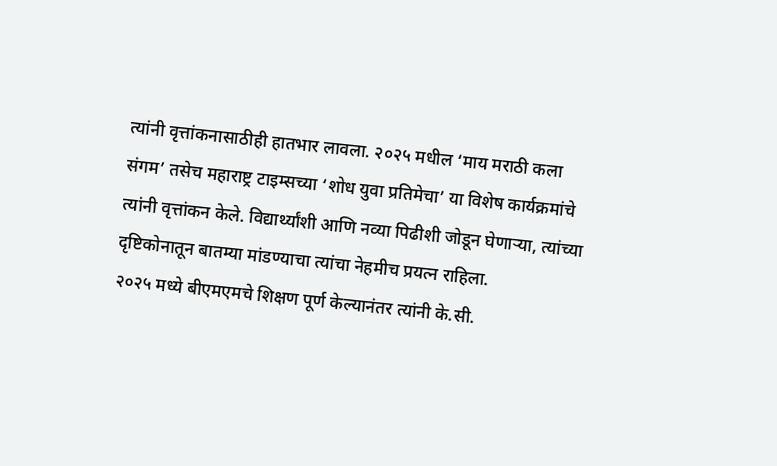त्यांनी वृत्तांकनासाठीही हातभार लावला. २०२५ मधील ‘माय मराठी कला संगम’ तसेच महाराष्ट्र टाइम्सच्या ‘शोध युवा प्रतिमेचा’ या विशेष कार्यक्रमांचे त्यांनी वृत्तांकन केले. विद्यार्थ्यांशी आणि नव्या पिढीशी जोडून घेणाऱ्या, त्यांच्या दृष्टिकोनातून बातम्या मांडण्याचा त्यांचा नेहमीच प्रयत्न राहिला.
२०२५ मध्ये बीएमएमचे शिक्षण पूर्ण केल्यानंतर त्यांनी के.सी.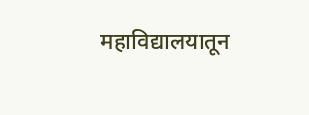महाविद्यालयातून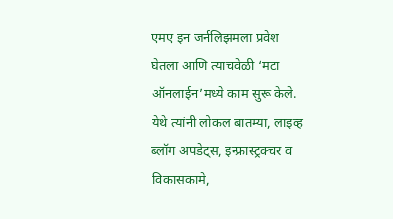एमए इन जर्नलिझमला प्रवेश घेतला आणि त्याचवेळी ‘मटा ऑनलाईन’मध्ये काम सुरू केले. येथे त्यांनी लोकल बातम्या, लाइव्ह ब्लॉग अपडेट्स, इन्फ्रास्ट्रक्चर व विकासकामे,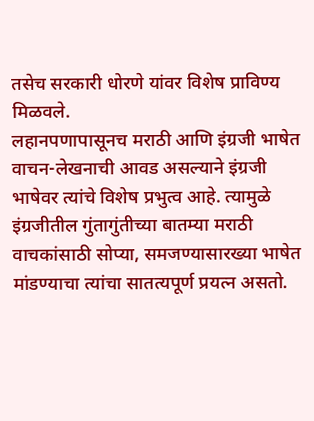तसेच सरकारी धोरणे यांवर विशेष प्राविण्य मिळवले.
लहानपणापासूनच मराठी आणि इंग्रजी भाषेत वाचन-लेखनाची आवड असल्याने इंग्रजी भाषेवर त्यांचे विशेष प्रभुत्व आहे. त्यामुळे इंग्रजीतील गुंतागुंतीच्या बातम्या मराठी वाचकांसाठी सोप्या, समजण्यासारख्या भाषेत मांडण्याचा त्यांचा सातत्यपूर्ण प्रयत्न असतो.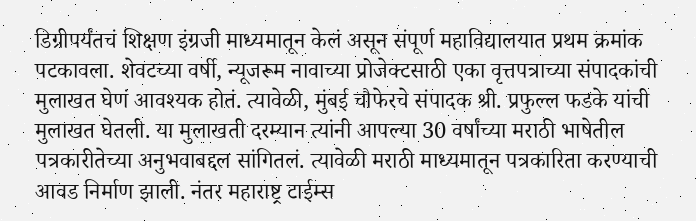डिग्रीपर्यंतचं शिक्षण इंग्रजी माध्यमातून केलं असून संपूर्ण महाविद्यालयात प्रथम क्रमांक पटकावला. शेवटच्या वर्षी, न्यूजरूम नावाच्या प्रोजेक्टसाठी एका वृत्तपत्राच्या संपादकांची मुलाखत घेणं आवश्यक होतं. त्यावेळी, मुंबई चौफेरचे संपादक श्री. प्रफुल्ल फडके यांची मुलाखत घेतली. या मुलाखती दरम्यान त्यांनी आपल्या 30 वर्षांच्या मराठी भाषेतील पत्रकारीतेच्या अनुभवाबद्दल सांगितलं. त्यावेळी मराठी माध्यमातून पत्रकारिता करण्याची आवड निर्माण झाली. नंतर महाराष्ट्र टाईम्स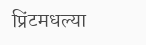प्रिंटमधल्या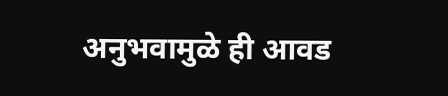अनुभवामुळे ही आवड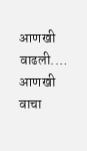आणखी वाढली.… आणखी वाचा